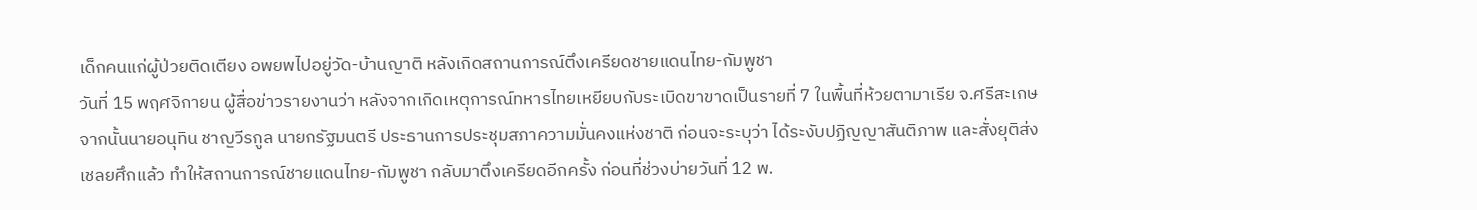เด็กคนแก่ผู้ป่วยติดเตียง อพยพไปอยู่วัด-บ้านญาติ หลังเกิดสถานการณ์ตึงเครียดชายแดนไทย-กัมพูชา
วันที่ 15 พฤศจิกายน ผู้สื่อข่าวรายงานว่า หลังจากเกิดเหตุการณ์ทหารไทยเหยียบกับระเบิดขาขาดเป็นรายที่ 7 ในพื้นที่ห้วยตามาเรีย จ.ศรีสะเกษ จากนั้นนายอนุทิน ชาญวีรกูล นายกรัฐมนตรี ประธานการประชุมสภาความมั่นคงแห่งชาติ ก่อนจะระบุว่า ได้ระงับปฏิญญาสันติภาพ และสั่งยุติส่งเชลยศึกแล้ว ทำให้สถานการณ์ชายแดนไทย-กัมพูชา กลับมาตึงเครียดอีกครั้ง ก่อนที่ช่วงบ่ายวันที่ 12 พ.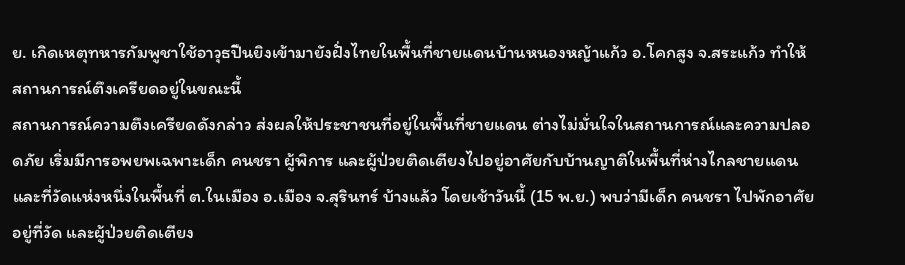ย. เกิดเหตุทหารกัมพูชาใช้อาวุธปืนยิงเข้ามายังฝั่งไทยในพื้นที่ชายแดนบ้านหนองหญ้าแก้ว อ.โคกสูง จ.สระแก้ว ทำให้สถานการณ์ตึงเครียดอยู่ในขณะนี้
สถานการณ์ความตึงเครียดดังกล่าว ส่งผลให้ประชาชนที่อยู่ในพื้นที่ชายแดน ต่างไม่มั่นใจในสถานการณ์และความปลอดภัย เริ่มมีการอพยพเฉพาะเด็ก คนชรา ผู้พิการ และผู้ป่วยติดเตียงไปอยู่อาศัยกับบ้านญาติในพื้นที่ห่างไกลชายแดน และที่วัดแห่งหนึ่งในพื้นที่ ต.ในเมือง อ.เมือง จ.สุรินทร์ บ้างแล้ว โดยเช้าวันนี้ (15 พ.ย.) พบว่ามีเด็ก คนชรา ไปพักอาศัยอยู่ที่วัด และผู้ป่วยติดเตียง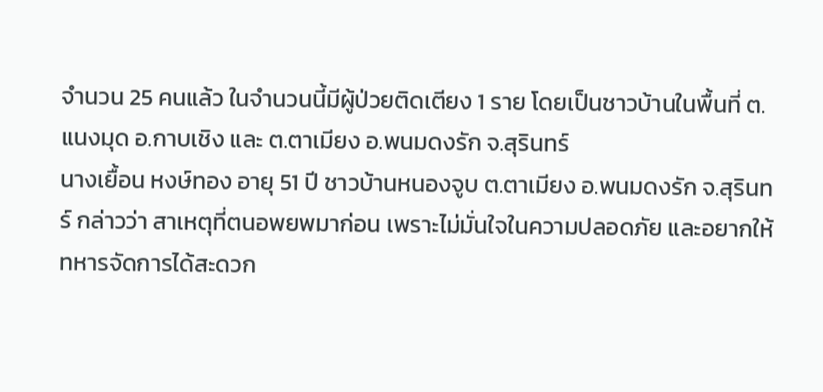จำนวน 25 คนแล้ว ในจำนวนนี้มีผู้ป่วยติดเตียง 1 ราย โดยเป็นชาวบ้านในพื้นที่ ต.แนงมุด อ.กาบเชิง และ ต.ตาเมียง อ.พนมดงรัก จ.สุรินทร์
นางเยื้อน หงษ์ทอง อายุ 51 ปี ชาวบ้านหนองจูบ ต.ตาเมียง อ.พนมดงรัก จ.สุรินทร์ กล่าวว่า สาเหตุที่ตนอพยพมาก่อน เพราะไม่มั่นใจในความปลอดภัย และอยากให้ทหารจัดการได้สะดวก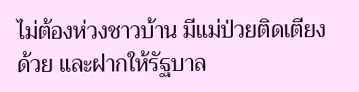ไม่ต้องห่วงชาวบ้าน มีแม่ป่วยติดเตียงด้วย และฝากให้รัฐบาล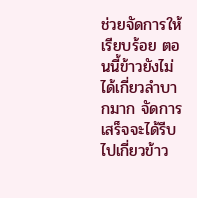ช่วยจัดการให้เรียบร้อย ตอนนี้ข้าวยังไม่ได้เกี่ยวลำบากมาก จัดการเสร็จจะได้รีบไปเกี่ยวข้าว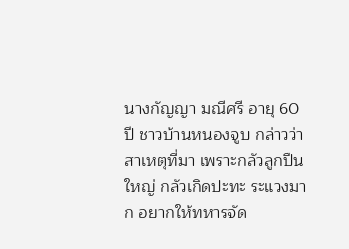นางกัญญา มณีศรี อายุ 60 ปี ชาวบ้านหนองจูบ กล่าวว่า สาเหตุที่มา เพราะกลัวลูกปืนใหญ่ กลัวเกิดปะทะ ระแวงมาก อยากให้ทหารจัด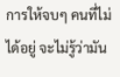การให้จบๆ คนที่ไม่ได้อยู่ จะไม่รู้ว่ามัน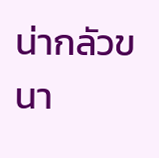น่ากลัวขนา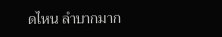ดไหน ลำบากมาก